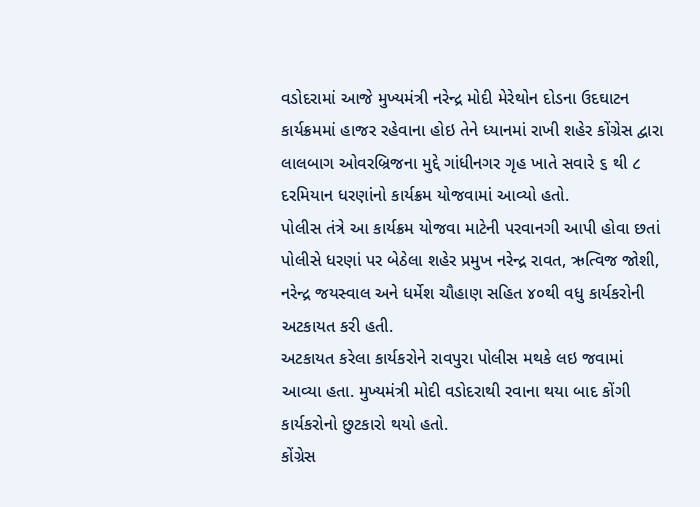વડોદરામાં આજે મુખ્યમંત્રી નરેન્દ્ર મોદી મેરેથોન દોડના ઉદઘાટન કાર્યક્રમમાં હાજર રહેવાના હોઇ તેને ધ્યાનમાં રાખી શહેર કોંગ્રેસ દ્વારા લાલબાગ ઓવરબ્રિજના મુદ્દે ગાંધીનગર ગૃહ ખાતે સવારે ૬ થી ૮ દરમિયાન ધરણાંનો કાર્યક્રમ યોજવામાં આવ્યો હતો.
પોલીસ તંત્રે આ કાર્યક્રમ યોજવા માટેની પરવાનગી આપી હોવા છતાં પોલીસે ધરણાં પર બેઠેલા શહેર પ્રમુખ નરેન્દ્ર રાવત, ઋત્વિજ જોશી, નરેન્દ્ર જયસ્વાલ અને ધર્મેશ ચૌહાણ સહિત ૪૦થી વધુ કાર્યકરોની અટકાયત કરી હતી.
અટકાયત કરેલા કાર્યકરોને રાવપુરા પોલીસ મથકે લઇ જવામાં આવ્યા હતા. મુખ્યમંત્રી મોદી વડોદરાથી રવાના થયા બાદ કોંગી કાર્યકરોનો છુટકારો થયો હતો.
કોંગ્રેસ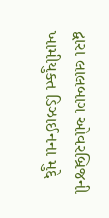દ્વારા લાલબાગ ઓવરબ્રિજની ખામીયુક્ત ડિઝાઈનના મુદ્દે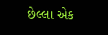છેલ્લા એક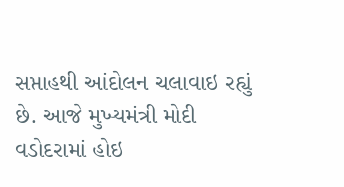સપ્તાહથી આંદોલન ચલાવાઇ રહ્યું છે. આજે મુખ્યમંત્રી મોદી વડોદરામાં હોઇ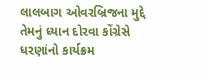લાલબાગ ઓવરબ્રિજના મુદ્દે તેમનું ધ્યાન દોરવા કોંગ્રેસે ધરણાંનો કાર્યક્રમ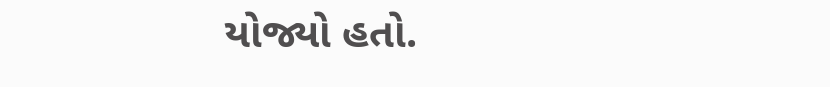યોજ્યો હતો.